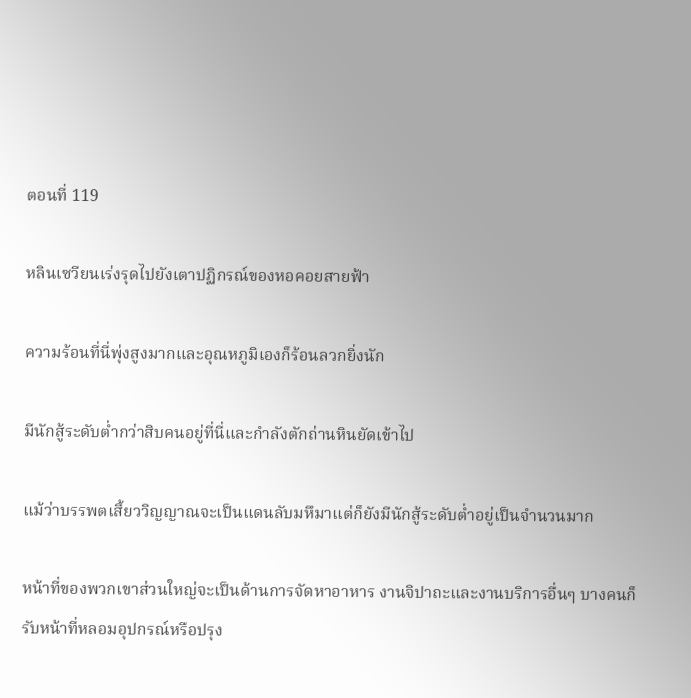ตอนที่ 119

หลินเซวียนเร่งรุดไปยังเตาปฏิกรณ์ของหอคอยสายฟ้า

ความร้อนที่นี่พุ่งสูงมากและอุณหภูมิเองก็ร้อนลวกยิ่งนัก

มีนักสู้ระดับต่ำกว่าสิบคนอยู่ที่นี่และกำลังตักถ่านหินยัดเข้าไป

แม้ว่าบรรพตเสี้ยววิญญาณจะเป็นแดนลับมหึมาแต่ก็ยังมีนักสู้ระดับต่ำอยู่เป็นจำนวนมาก

หน้าที่ของพวกเขาส่วนใหญ่จะเป็นด้านการจัดหาอาหาร งานจิปาถะและงานบริการอื่นๆ บางคนก็รับหน้าที่หลอมอุปกรณ์หรือปรุง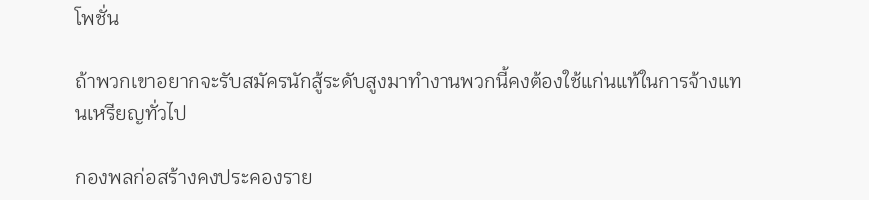โพชั่น

ถ้าพวกเขาอยากจะรับสมัครนักสู้ระดับสูงมาทำงานพวกนี้คงต้องใช้แก่นแท้ในการจ้างแทนเหรียญทั่วไป

กองพลก่อสร้างคงประคองราย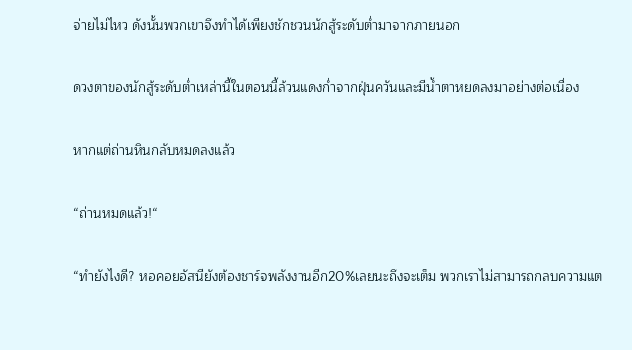จ่ายไม่ไหว ดังนั้นพวกเขาจึงทำได้เพียงชักชวนนักสู้ระดับต่ำมาจากภายนอก

ดวงตาของนักสู้ระดับต่ำเหล่านี้ในตอนนี้ล้วนแดงก่ำจากฝุ่นควันและมีน้ำตาหยดลงมาอย่างต่อเนื่อง

หากแต่ถ่านหินกลับหมดลงแล้ว

“ถ่านหมดแล้ว!“

“ทำยังไงดี? หอคอยอัสนียังต้องชาร์จพลังงานอีก20%เลยนะถึงจะเต็ม พวกเราไม่สามารถกลบความแต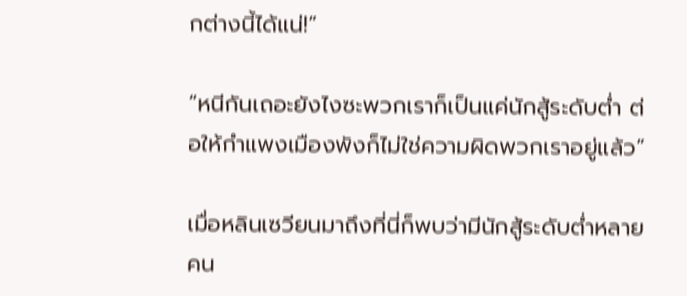กต่างนี้ได้แน่!”

“หนีกันเถอะยังไงซะพวกเราก็เป็นแค่นักสู้ระดับต่ำ ต่อให้กำแพงเมืองพังก็ไม่ใช่ความผิดพวกเราอยู่แล้ว”

เมื่อหลินเซวียนมาถึงที่นี่ก็พบว่ามีนักสู้ระดับต่ำหลายคน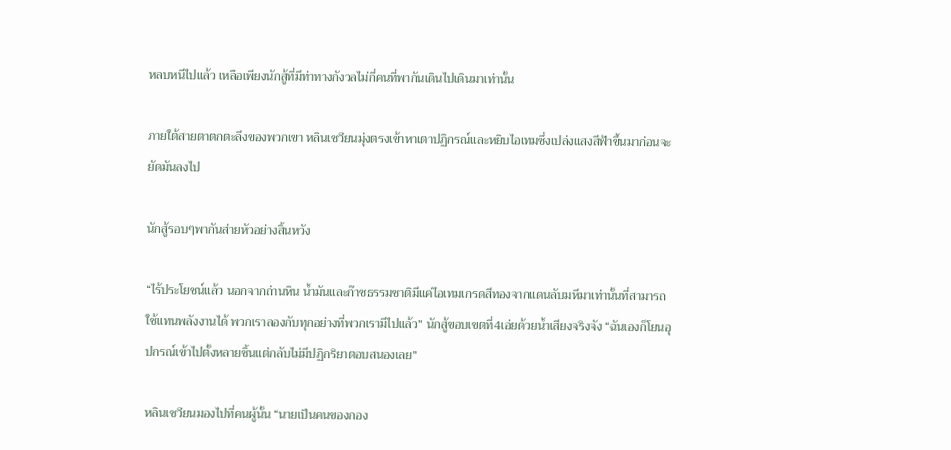หลบหนีไปแล้ว เหลือเพียงนักสู้ที่มีท่าทางกังวลไม่กี่คนที่พากันเดินไปเดินมาเท่านั้น

ภายใต้สายตาตกตะลึงของพวกเขา หลินเซวียนมุ่งตรงเข้าหาเตาปฏิกรณ์และหยิบไอเทมซึ่งเปล่งแสงสีฟ้าขึ้นมาก่อนจะยัดมันลงไป

นักสู้รอบๆพากันส่ายหัวอย่างสิ้นหวัง

“ไร้ประโยชน์แล้ว นอกจากถ่านหิน น้ำมันและก๊าซธรรมชาติมีแค่ไอเทมเกรดสีทองจากแดนลับมหึมาเท่านั้นที่สามารถใช้แทนพลังงานได้ พวกเราลองกับทุกอย่างที่พวกเรามีไปแล้ว” นักสู้ขอบเขตที่4เอ่ยด้วยน้ำเสียงจริงจัง “ฉันเองก็โยนอุปกรณ์เข้าไปตั้งหลายชิ้นแต่กลับไม่มีปฏิกริยาตอบสนองเลย”

หลินเซวียนมองไปที่คนผู้นั้น “นายเป็นคนของกอง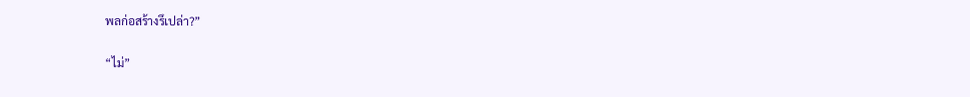พลก่อสร้างรึเปล่า?”

“ไม่”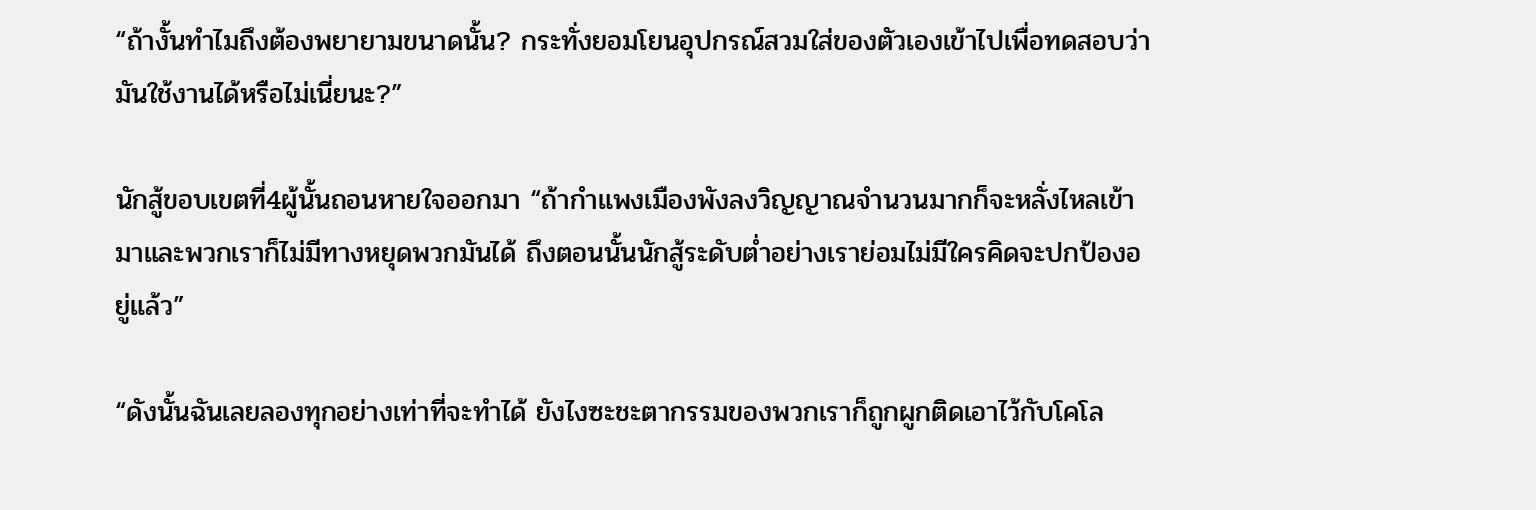“ถ้างั้นทำไมถึงต้องพยายามขนาดนั้น? กระทั่งยอมโยนอุปกรณ์สวมใส่ของตัวเองเข้าไปเพื่อทดสอบว่ามันใช้งานได้หรือไม่เนี่ยนะ?”

นักสู้ขอบเขตที่4ผู้นั้นถอนหายใจออกมา “ถ้ากำแพงเมืองพังลงวิญญาณจำนวนมากก็จะหลั่งไหลเข้ามาและพวกเราก็ไม่มีทางหยุดพวกมันได้ ถึงตอนนั้นนักสู้ระดับต่ำอย่างเราย่อมไม่มีใครคิดจะปกป้องอยู่แล้ว”

“ดังนั้นฉันเลยลองทุกอย่างเท่าที่จะทำได้ ยังไงซะชะตากรรมของพวกเราก็ถูกผูกติดเอาไว้กับโคโล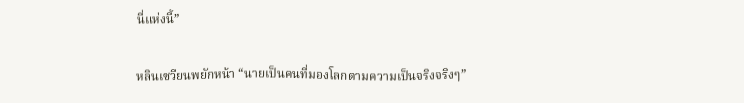นี่แห่งนี้”

หลินเซวียนพยักหน้า “นายเป็นคนที่มองโลกตามความเป็นจริงจริงๆ”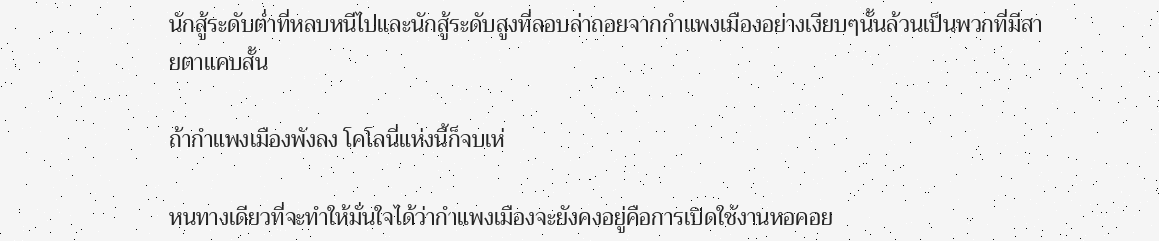นักสู้ระดับต่ำที่หลบหนีไปและนักสู้ระดับสูงที่ลอบล่าถอยจากกำแพงเมืองอย่างเงียบๆนั้นล้วนเป็นพวกที่มีสายตาแคบสั้น

ถ้ากำแพงเมืองพังลง โคโลนี่แห่งนี้ก็จบเห่

หนทางเดียวที่จะทำให้มั่นใจได้ว่ากำแพงเมืองจะยังคงอยู่คือการเปิดใช้งานหอคอย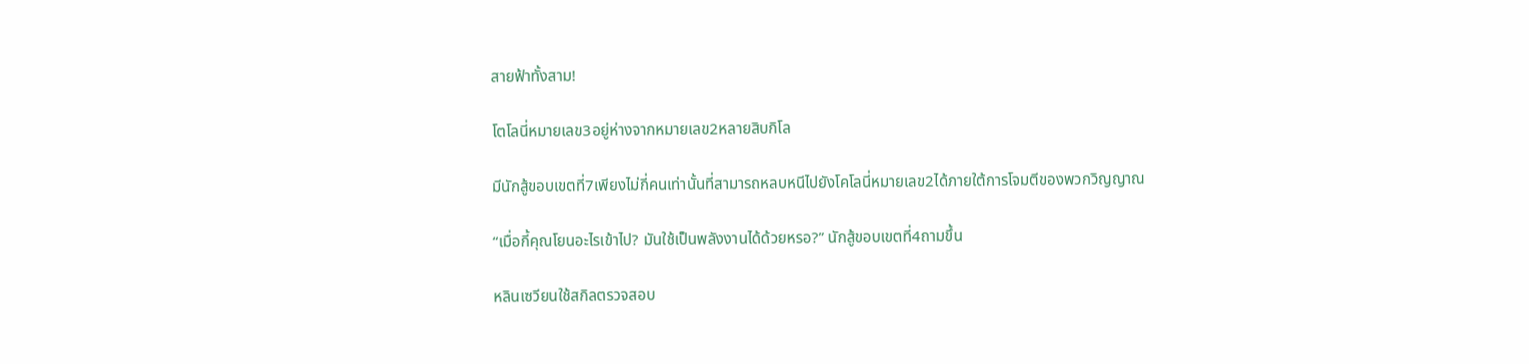สายฟ้าทั้งสาม!

โตโลนี่หมายเลข3อยู่ห่างจากหมายเลข2หลายสิบกิโล

มีนักสู้ขอบเขตที่7เพียงไม่กี่คนเท่านั้นที่สามารถหลบหนีไปยังโคโลนี่หมายเลข2ได้ภายใต้การโจมตีของพวกวิญญาณ

“เมื่อกี้คุณโยนอะไรเข้าไป? มันใช้เป็นพลังงานได้ด้วยหรอ?” นักสู้ขอบเขตที่4ถามขึ้น

หลินเซวียนใช้สกิลตรวจสอบ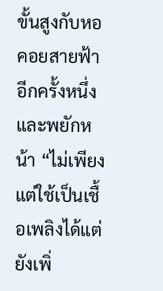ขั้นสูงกับหอคอยสายฟ้าอีกครั้งหนึ่งและพยักหน้า “ไม่เพียงแต่ใช้เป็นเชื้อเพลิงได้แต่ยังเพิ่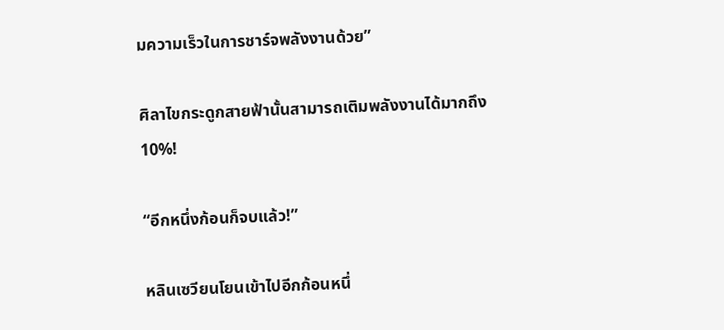มความเร็วในการชาร์จพลังงานด้วย”

ศิลาไขกระดูกสายฟ้านั้นสามารถเติมพลังงานได้มากถึง10%!

“อีกหนึ่งก้อนก็จบแล้ว!”

หลินเซวียนโยนเข้าไปอีกก้อนหนึ่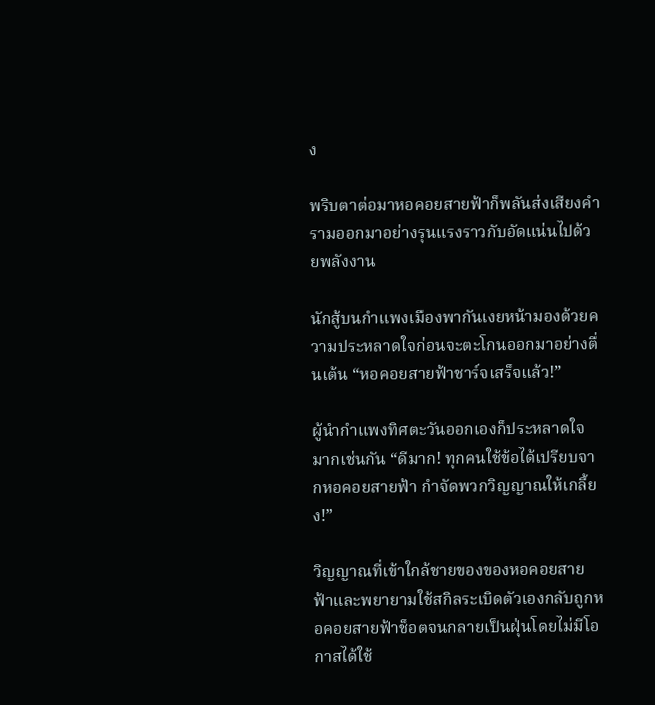ง

พริบตาต่อมาหอคอยสายฟ้าก็พลันส่งเสียงคำรามออกมาอย่างรุนแรงราวกับอัดแน่นไปด้วยพลังงาน

นักสู้บนกำแพงเมืองพากันเงยหน้ามองด้วยความประหลาดใจก่อนจะตะโกนออกมาอย่างตื่นเต้น “หอคอยสายฟ้าชาร์จเสร็จแล้ว!”

ผู้นำกำแพงทิศตะวันออกเองก็ประหลาดใจมากเช่นกัน “ดีมาก! ทุกคนใช้ข้อได้เปรียบจากหอคอยสายฟ้า กำจัดพวกวิญญาณให้เกลี้ยง!”

วิญญาณที่เข้าใกล้ชายของของหอคอยสายฟ้าและพยายามใช้สกิลระเบิดตัวเองกลับถูกหอคอยสายฟ้าช็อตจนกลายเป็นฝุ่นโดยไม่มีโอกาสได้ใช้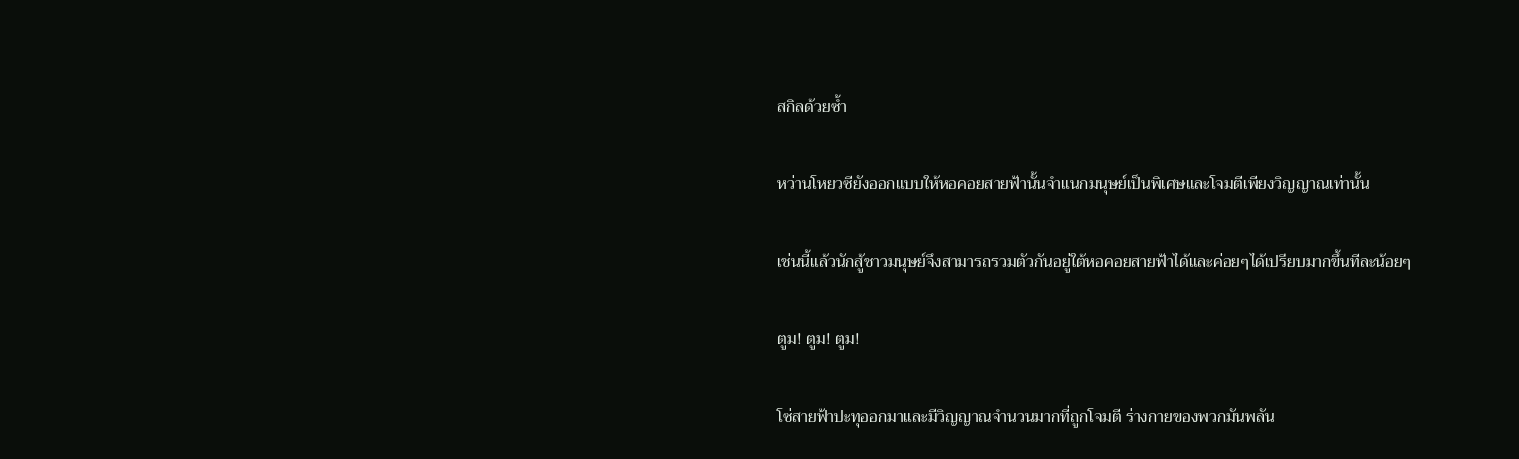สกิลด้วยซ้ำ

หว่านโหยวซียังออกแบบให้หอคอยสายฟ้านั้นจำแนกมนุษย์เป็นพิเศษและโจมตีเพียงวิญญาณเท่านั้น

เช่นนี้แล้วนักสู้ชาวมนุษย์จึงสามารถรวมตัวกันอยู่ใต้หอคอยสายฟ้าได้และค่อยๆได้เปรียบมากขึ้นทีละน้อยๆ

ตูม! ตูม! ตูม!

โซ่สายฟ้าปะทุออกมาและมีวิญญาณจำนวนมากที่ถูกโจมตี ร่างกายของพวกมันพลัน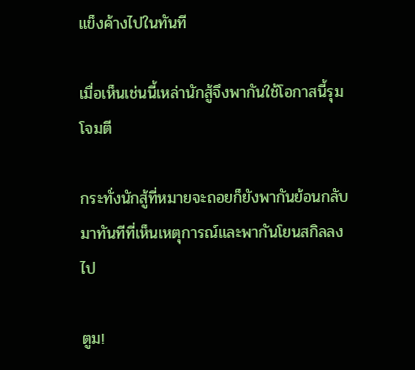แข็งค้างไปในทันที

เมื่อเห็นเช่นนี้เหล่านักสู้จึงพากันใช้โอกาสนี้รุมโจมตี

กระทั่งนักสู้ที่หมายจะถอยก็ยังพากันย้อนกลับมาทันทีที่เห็นเหตุการณ์และพากันโยนสกิลลงไป

ตูม!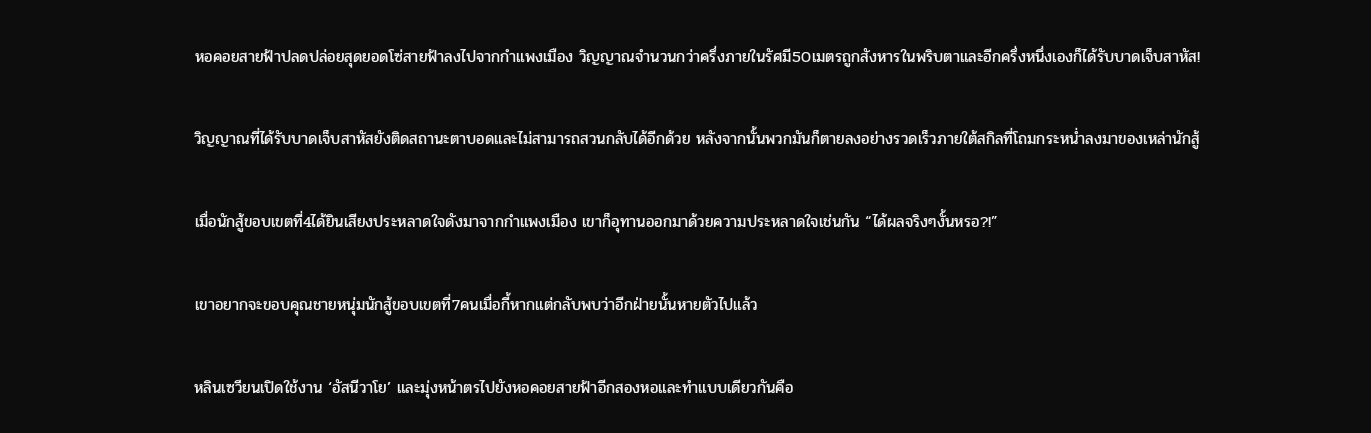หอคอยสายฟ้าปลดปล่อยสุดยอดโซ่สายฟ้าลงไปจากกำแพงเมือง วิญญาณจำนวนกว่าครึ่งภายในรัศมี50เมตรถูกสังหารในพริบตาและอีกครึ่งหนึ่งเองก็ได้รับบาดเจ็บสาหัส!

วิญญาณที่ได้รับบาดเจ็บสาหัสยังติดสถานะตาบอดและไม่สามารถสวนกลับได้อีกด้วย หลังจากนั้นพวกมันก็ตายลงอย่างรวดเร็วภายใต้สกิลที่โถมกระหน่ำลงมาของเหล่านักสู้

เมื่อนักสู้ขอบเขตที่4ได้ยินเสียงประหลาดใจดังมาจากกำแพงเมือง เขาก็อุทานออกมาด้วยความประหลาดใจเช่นกัน “ได้ผลจริงๆงั้นหรอ?!”

เขาอยากจะขอบคุณชายหนุ่มนักสู้ขอบเขตที่7คนเมื่อกี้หากแต่กลับพบว่าอีกฝ่ายนั้นหายตัวไปแล้ว

หลินเซวียนเปิดใช้งาน ‘อัสนีวาโย’ และมุ่งหน้าตรไปยังหอคอยสายฟ้าอีกสองหอและทำแบบเดียวกันคือ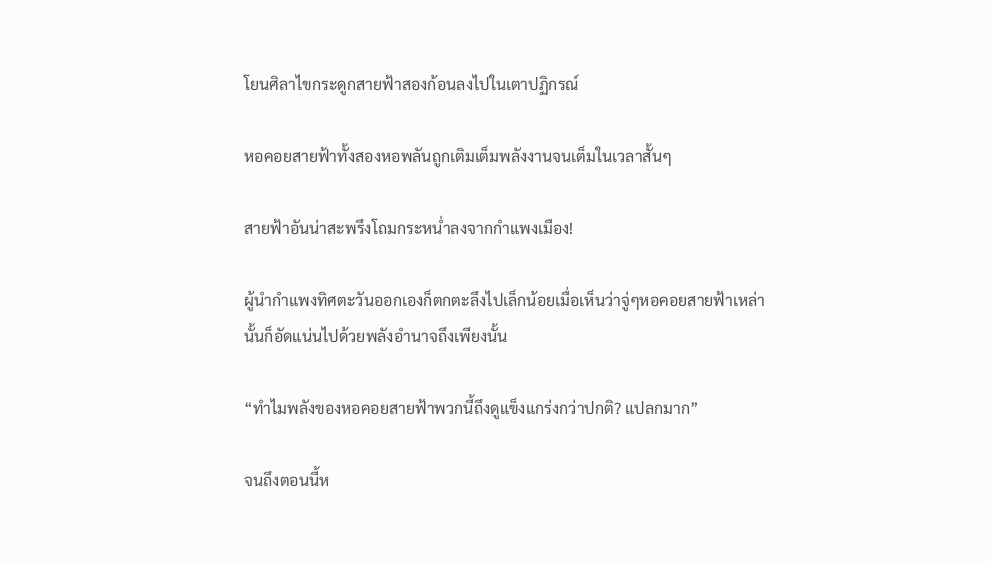โยนศิลาไขกระดูกสายฟ้าสองก้อนลงไปในเตาปฏิกรณ์

หอคอยสายฟ้าทั้งสองหอพลันถูกเติมเต็มพลังงานจนเต็มในเวลาสั้นๆ

สายฟ้าอันน่าสะพรึงโถมกระหน่ำลงจากกำแพงเมือง!

ผู้นำกำแพงทิศตะวันออกเองก็ตกตะลึงไปเล็กน้อยเมื่อเห็นว่าจู่ๆหอคอยสายฟ้าเหล่านั้นก็อัดแน่นไปด้วยพลังอำนาจถึงเพียงนั้น

“ทำไมพลังของหอคอยสายฟ้าพวกนี้ถึงดูแข็งแกร่งกว่าปกติ? แปลกมาก”

จนถึงตอนนี้ห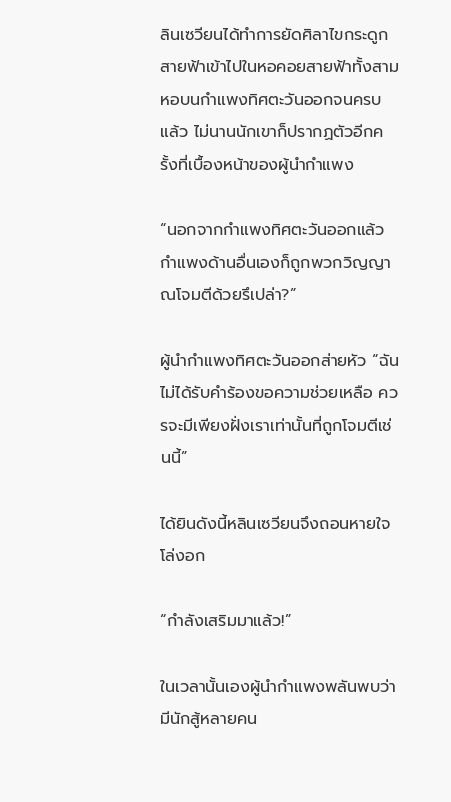ลินเซวียนได้ทำการยัดศิลาไขกระดูกสายฟ้าเข้าไปในหอคอยสายฟ้าทั้งสามหอบนกำแพงทิศตะวันออกจนครบแล้ว ไม่นานนักเขาก็ปรากฏตัวอีกครั้งที่เบื้องหน้าของผู้นำกำแพง

“นอกจากกำแพงทิศตะวันออกแล้ว กำแพงด้านอื่นเองก็ถูกพวกวิญญาณโจมตีด้วยรึเปล่า?”

ผู้นำกำแพงทิศตะวันออกส่ายหัว “ฉันไม่ได้รับคำร้องขอความช่วยเหลือ ควรจะมีเพียงฝั่งเราเท่านั้นที่ถูกโจมตีเช่นนี้”

ได้ยินดังนี้หลินเซวียนจึงถอนหายใจโล่งอก

“กำลังเสริมมาแล้ว!”

ในเวลานั้นเองผู้นำกำแพงพลันพบว่ามีนักสู้หลายคน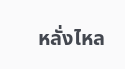หลั่งไหล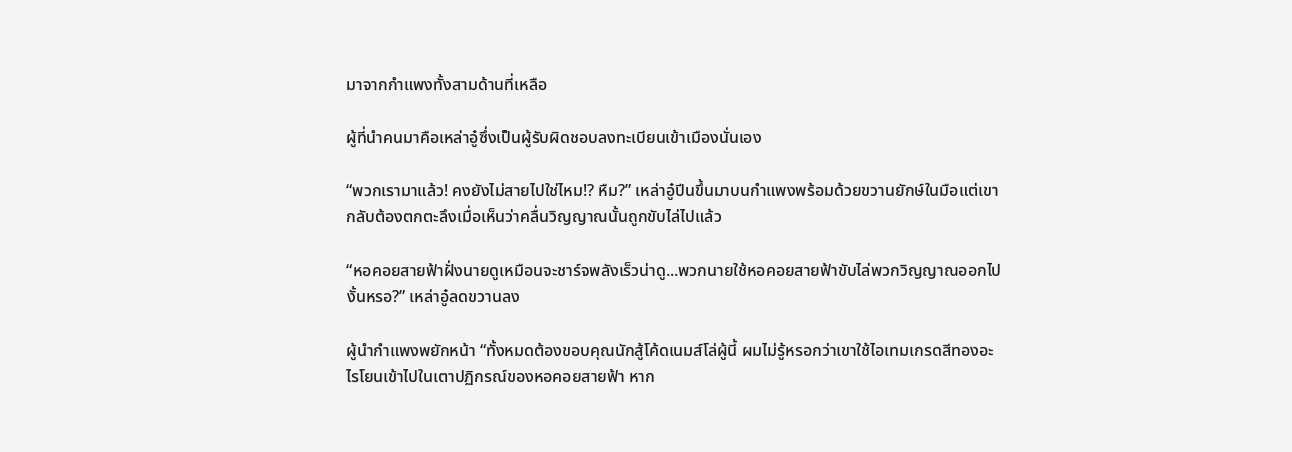มาจากกำแพงทั้งสามด้านที่เหลือ

ผู้ที่นำคนมาคือเหล่าอู๋ซึ่งเป็นผู้รับผิดชอบลงทะเบียนเข้าเมืองนั่นเอง

“พวกเรามาแล้ว! คงยังไม่สายไปใช่ไหม!? หืม?” เหล่าอู๋ปีนขึ้นมาบนกำแพงพร้อมด้วยขวานยักษ์ในมือแต่เขากลับต้องตกตะลึงเมื่อเห็นว่าคลื่นวิญญาณนั้นถูกขับไล่ไปแล้ว

“หอคอยสายฟ้าฝั่งนายดูเหมือนจะชาร์จพลังเร็วน่าดู...พวกนายใช้หอคอยสายฟ้าขับไล่พวกวิญญาณออกไปงั้นหรอ?” เหล่าอู๋ลดขวานลง

ผู้นำกำแพงพยักหน้า “ทั้งหมดต้องขอบคุณนักสู้โค้ดเนมส์โล่ผู้นี้ ผมไม่รู้หรอกว่าเขาใช้ไอเทมเกรดสีทองอะไรโยนเข้าไปในเตาปฏิกรณ์ของหอคอยสายฟ้า หาก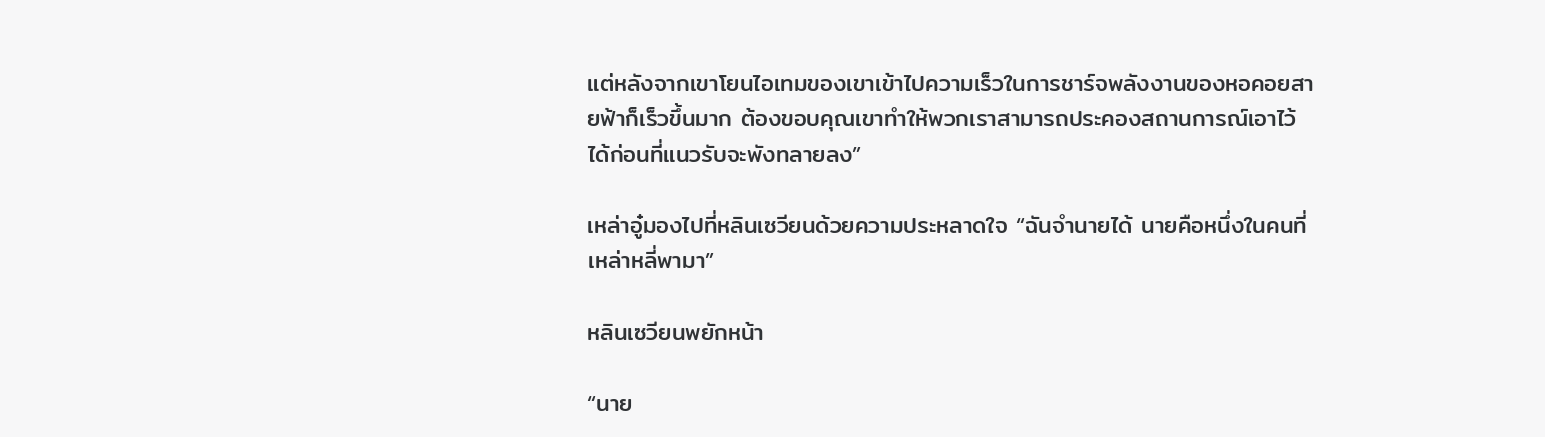แต่หลังจากเขาโยนไอเทมของเขาเข้าไปความเร็วในการชาร์จพลังงานของหอคอยสายฟ้าก็เร็วขึ้นมาก ต้องขอบคุณเขาทำให้พวกเราสามารถประคองสถานการณ์เอาไว้ได้ก่อนที่แนวรับจะพังทลายลง”

เหล่าอู๋มองไปที่หลินเซวียนด้วยความประหลาดใจ “ฉันจำนายได้ นายคือหนึ่งในคนที่เหล่าหลี่พามา”

หลินเซวียนพยักหน้า

“นาย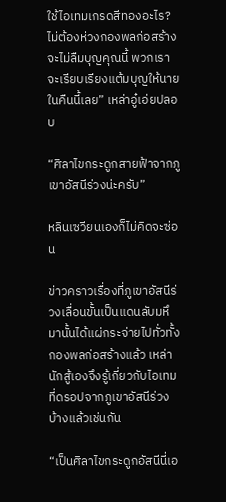ใช้ไอเทมเกรดสีทองอะไร? ไม่ต้องห่วงกองพลก่อสร้างจะไม่ลืมบุญคุณนี้ พวกเราจะเรียบเรียงแต้มบุญให้นายในคืนนี้เลย” เหล่าอู๋เอ่ยปลอบ

“ศิลาไขกระดูกสายฟ้าจากภูเขาอัสนีร่วงน่ะครับ”

หลินเซวียนเองก็ไม่คิดจะซ่อน

ข่าวคราวเรื่องที่ภูเขาอัสนีร่วงเลื่อนขั้นเป็นแดนลับมหึมานั้นได้แผ่กระจ่ายไปทั่วทั้งกองพลก่อสร้างแล้ว เหล่านักสู้เองจึงรู้เกี่ยวกับไอเทมที่ดรอปจากภูเขาอัสนีร่วงบ้างแล้วเช่นกัน

“เป็นศิลาไขกระดูกอัสนีนี่เอ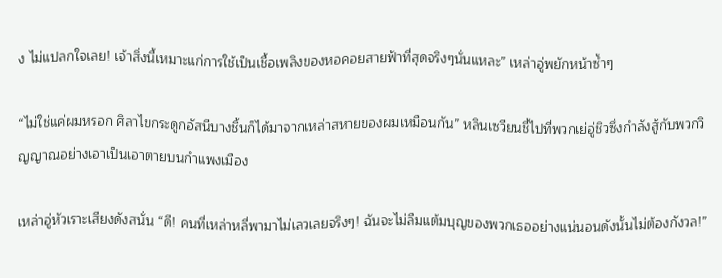ง ไม่แปลกใจเลย! เจ้าสิ่งนี้เหมาะแก่การใช้เป็นเชื้อเพลิงของหอคอยสายฟ้าที่สุดจริงๆนั่นแหละ” เหล่าอู่พยักหน้าซ้ำๆ

“ไม่ใช่แค่ผมหรอก ศิลาไขกระดูกอัสนีบางชิ้นก็ได้มาจากเหล่าสหายของผมเหมือนกัน” หลินเซวียนชี้ไปที่พวกเย่อู่ชิวซึ่งกำลังสู้กับพวกวิญญาณอย่างเอาเป็นเอาตายบนกำแพงเมือง

เหล่าอู่หัวเราะเสียงดังสนั่น “ดี! คนที่เหล่าหลี่พามาไม่เลวเลยจริงๆ! ฉันจะไม่ลืมแต้มบุญของพวกเธออย่างแน่นอนดังนั้นไม่ต้องกังวล!”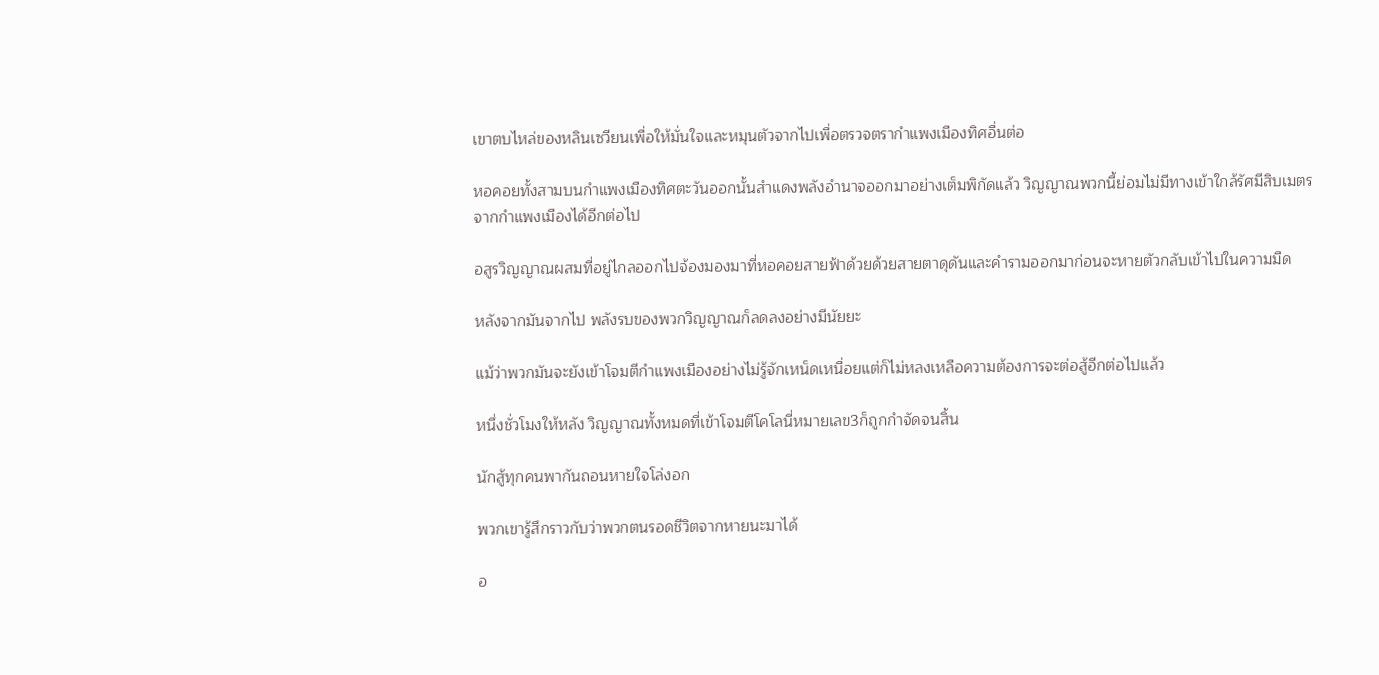เขาตบไหล่ของหลินเซวียนเพื่อให้มั่นใจและหมุนตัวจากไปเพื่อตรวจตรากำแพงเมืองทิศอื่นต่อ

หอคอยทั้งสามบนกำแพงเมืองทิศตะวันออกนั้นสำแดงพลังอำนาจออกมาอย่างเต็มพิกัดแล้ว วิญญาณพวกนี้ย่อมไม่มีทางเข้าใกล้รัศมีสิบเมตรจากกำแพงเมืองได้อีกต่อไป

อสูรวิญญาณผสมที่อยู่ไกลออกไปจ้องมองมาที่หอคอยสายฟ้าด้วยด้วยสายตาดุดันและคำรามออกมาก่อนจะหายตัวกลับเข้าไปในความมืด

หลังจากมันจากไป พลังรบของพวกวิญญาณก็ลดลงอย่างมีนัยยะ

แม้ว่าพวกมันจะยังเข้าโจมตีกำแพงเมืองอย่างไม่รู้จักเหน็ดเหนื่อยแต่ก็ไม่หลงเหลือความต้องการจะต่อสู้อีกต่อไปแล้ว

หนึ่งชั่วโมงให้หลัง วิญญาณทั้งหมดที่เข้าโจมตีโคโลนี่หมายเลข3ก็ถูกกำจัดจนสิ้น

นักสู้ทุกคนพากันถอนหายใจโล่งอก

พวกเขารู้สึกราวกับว่าพวกตนรอดชีวิตจากหายนะมาได้

อ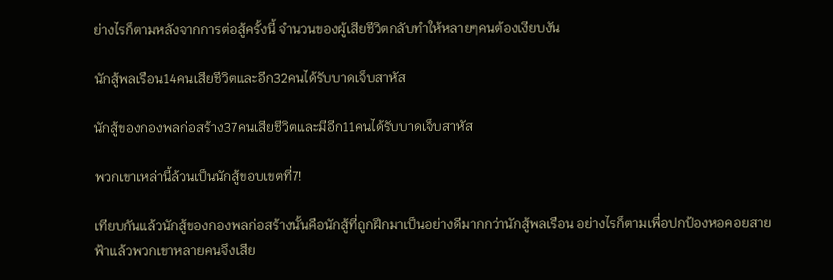ย่างไรก็ตามหลังจากการต่อสู้ครั้งนี้ จำนวนของผู้เสียชีวิตกลับทำให้หลายๆคนต้องเงียบงัน

นักสู้พลเรือน14คนเสียชีวิตและอีก32คนได้รับบาดเจ็บสาหัส

นักสู้ของกองพลก่อสร้าง37คนเสียชีวิตและมีอีก11คนได้รับบาดเจ็บสาหัส

พวกเขาเหล่านี้ล้วนเป็นนักสู้ขอบเขตที่7!

เทียบกันแล้วนักสู้ของกองพลก่อสร้างนั้นคือนักสู้ที่ถูกฝึกมาเป็นอย่างดีมากกว่านักสู้พลเรือน อย่างไรก็ตามเพื่อปกป้องหอคอยสายฟ้าแล้วพวกเขาหลายคนจึงเสีย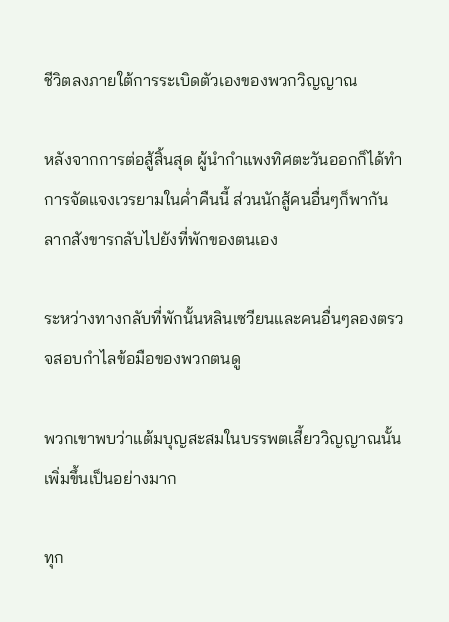ชีวิตลงภายใต้การระเบิดตัวเองของพวกวิญญาณ

หลังจากการต่อสู้สิ้นสุด ผู้นำกำแพงทิศตะวันออกก็ได้ทำการจัดแจงเวรยามในค่ำคืนนี้ ส่วนนักสู้คนอื่นๆก็พากันลากสังขารกลับไปยังที่พักของตนเอง

ระหว่างทางกลับที่พักนั้นหลินเซวียนและคนอื่นๆลองตรวจสอบกำไลข้อมือของพวกตนดู

พวกเขาพบว่าแต้มบุญสะสมในบรรพตเสี้ยววิญญาณนั้นเพิ่มขึ้นเป็นอย่างมาก

ทุก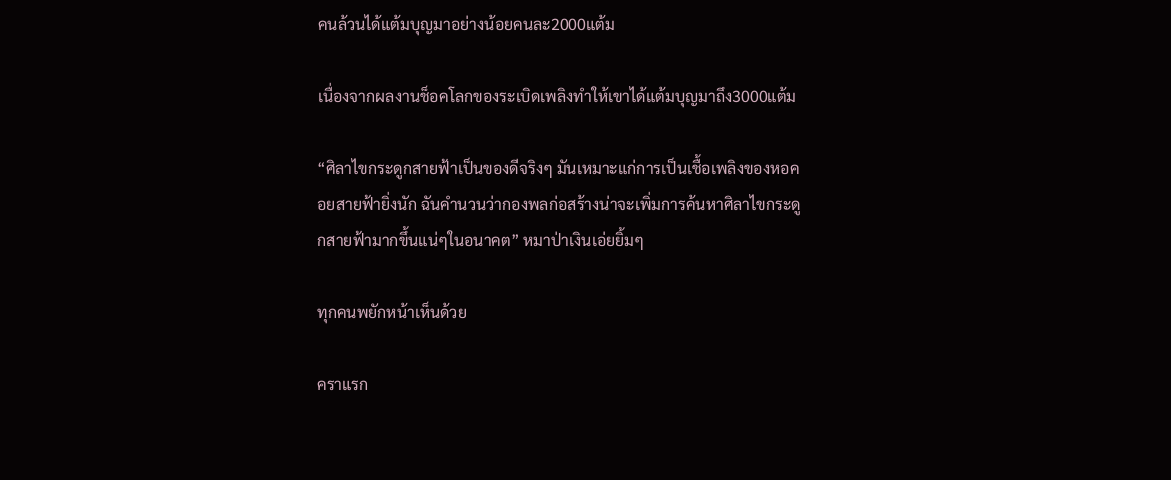คนล้วนได้แต้มบุญมาอย่างน้อยคนละ2000แต้ม

เนื่องจากผลงานช็อคโลกของระเบิดเพลิงทำให้เขาได้แต้มบุญมาถึง3000แต้ม

“ศิลาไขกระดูกสายฟ้าเป็นของดีจริงๆ มันเหมาะแก่การเป็นเชื้อเพลิงของหอคอยสายฟ้ายิ่งนัก ฉันคำนวนว่ากองพลก่อสร้างน่าจะเพิ่มการค้นหาศิลาไขกระดูกสายฟ้ามากขึ้นแน่ๆในอนาคต” หมาป่าเงินเอ่ยยิ้มๆ

ทุกคนพยักหน้าเห็นด้วย

คราแรก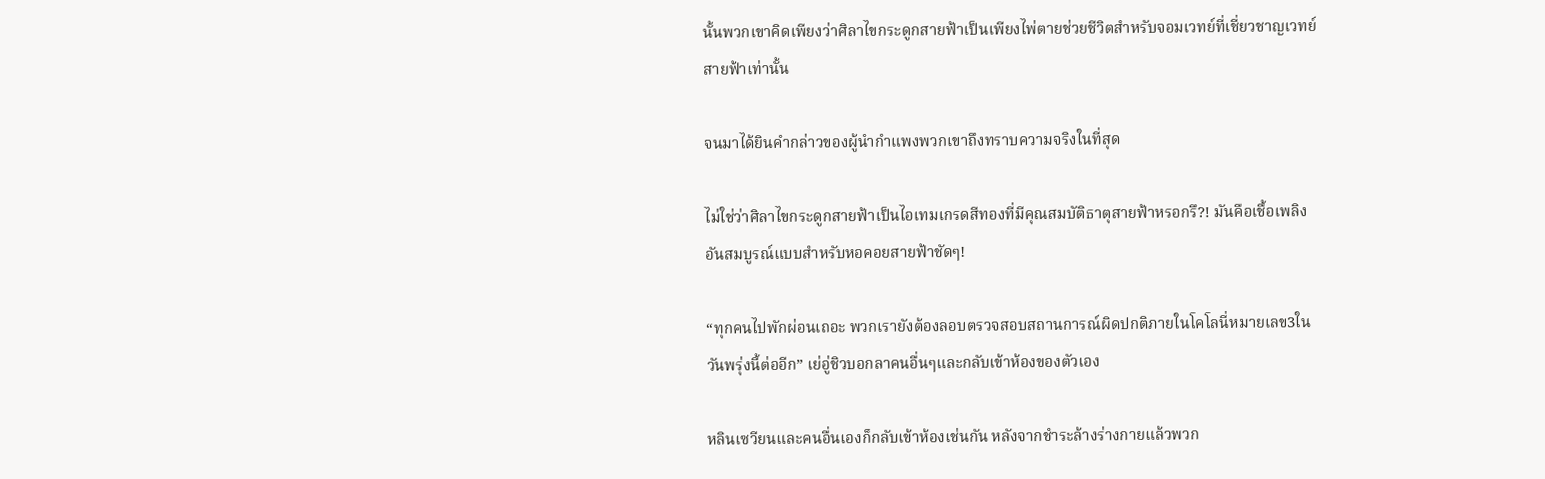นั้นพวกเขาคิดเพียงว่าศิลาไขกระดูกสายฟ้าเป็นเพียงไพ่ตายช่วยชีวิตสำหรับจอมเวทย์ที่เชี่ยวชาญเวทย์สายฟ้าเท่านั้น

จนมาได้ยินคำกล่าวของผู้นำกำแพงพวกเขาถึงทราบความจริงในที่สุด

ไม่ใช่ว่าศิลาไขกระดูกสายฟ้าเป็นไอเทมเกรดสีทองที่มีคุณสมบัติธาตุสายฟ้าหรอกรึ?! มันคือเชื้อเพลิงอันสมบูรณ์แบบสำหรับหอคอยสายฟ้าชัดๆ!

“ทุกคนไปพักผ่อนเถอะ พวกเรายังต้องลอบตรวจสอบสถานการณ์ผิดปกติภายในโคโลนี่หมายเลข3ในวันพรุ่งนี้ต่ออีก” เย่อู่ชิวบอกลาคนอื่นๆและกลับเข้าห้องของตัวเอง

หลินเซวียนและคนอื่นเองก็กลับเข้าห้องเช่นกัน หลังจากชำระล้างร่างกายแล้วพวก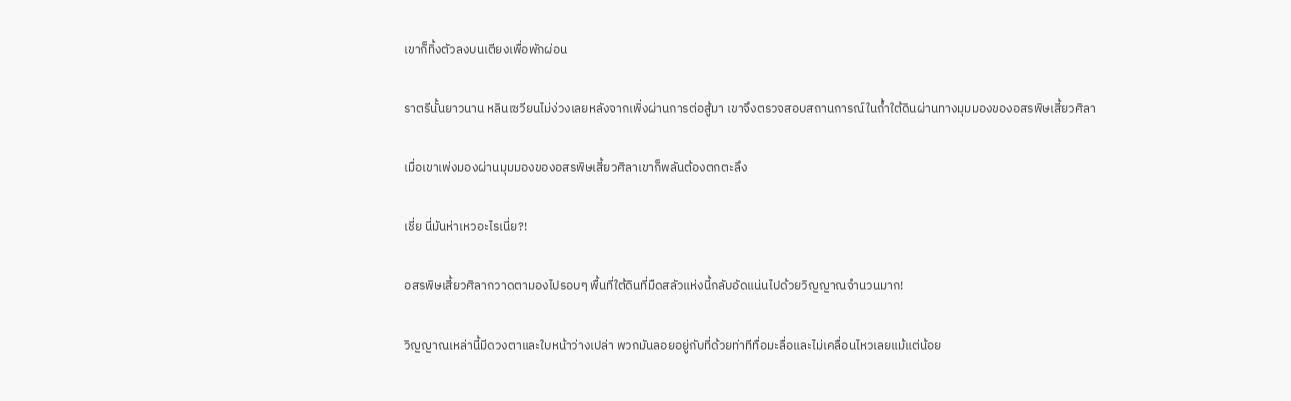เขาก็ทิ้งตัวลงบนเตียงเพื่อพักผ่อน

ราตรีนั้นยาวนาน หลินเซวียนไม่ง่วงเลยหลังจากเพิ่งผ่านการต่อสู้มา เขาจึงตรวจสอบสถานการณ์ในถ้ำใต้ดินผ่านทางมุมมองของอสรพิษเสี้ยวศิลา

เมื่อเขาเพ่งมองผ่านมุมมองของอสรพิษเสี้ยวศิลาเขาก็พลันต้องตกตะลึง

เชี่ย นี่มันห่าเหวอะไรเนี่ย?!

อสรพิษเสี้ยวศิลากวาดตามองไปรอบๆ พื้นที่ใต้ดินที่มืดสลัวแห่งนี้กลับอัดแน่นไปด้วยวิญญาณจำนวนมาก!

วิญญาณเหล่านี้มีดวงตาและใบหน้าว่างเปล่า พวกมันลอยอยู่กับที่ด้วยท่าทีทื่อมะลื่อและไม่เคลื่อนไหวเลยแม้แต่น้อย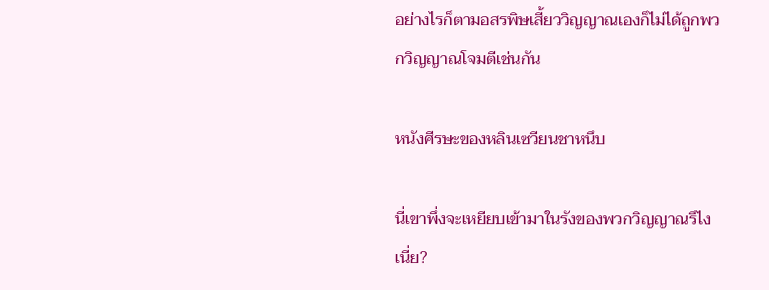อย่างไรก็ตามอสรพิษเสี้ยววิญญาณเองก็ไม่ได้ถูกพวกวิญญาณโจมตีเช่นกัน

หนังศีรษะของหลินเซวียนชาหนึบ

นี่เขาพึ่งจะเหยียบเข้ามาในรังของพวกวิญญาณรึไงเนี่ย?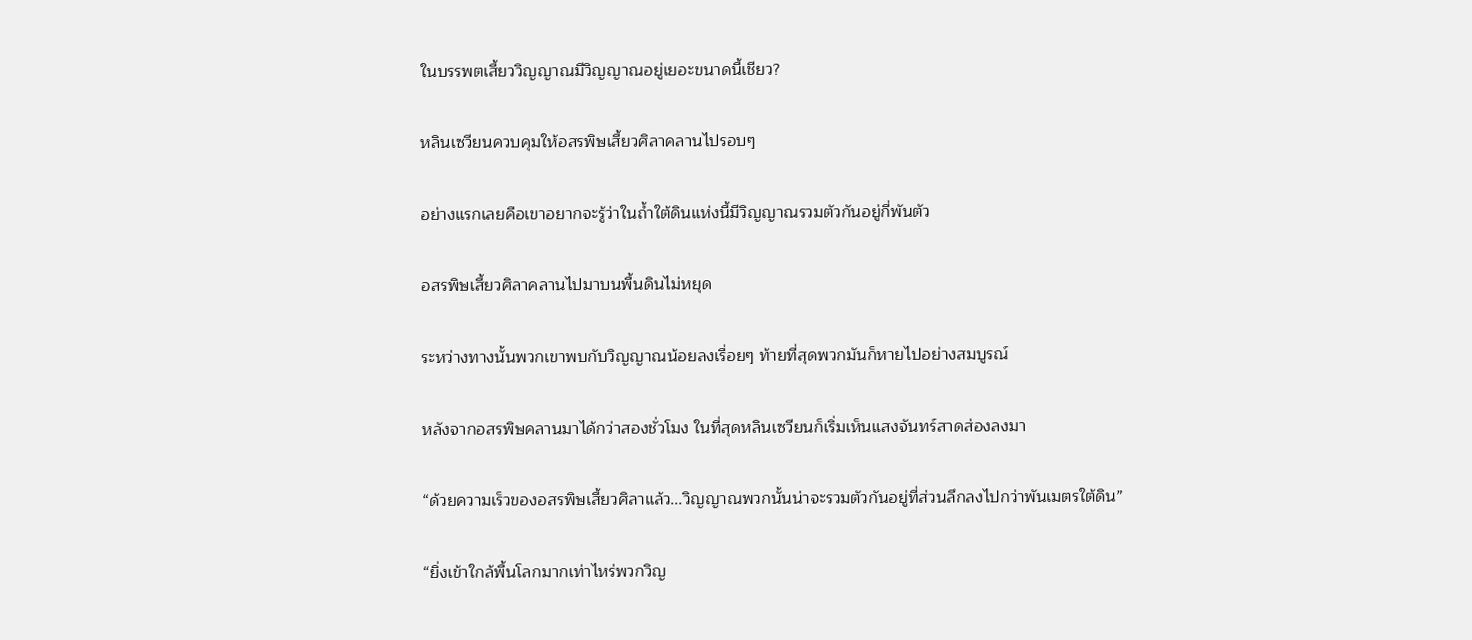ในบรรพตเสี้ยววิญญาณมีวิญญาณอยู่เยอะขนาดนี้เชียว?

หลินเซวียนควบคุมให้อสรพิษเสี้ยวศิลาคลานไปรอบๆ

อย่างแรกเลยคือเขาอยากจะรู้ว่าในถ้ำใต้ดินแห่งนี้มีวิญญาณรวมตัวกันอยู่กี่พันตัว

อสรพิษเสี้ยวศิลาคลานไปมาบนพื้นดินไม่หยุด

ระหว่างทางนั้นพวกเขาพบกับวิญญาณน้อยลงเรื่อยๆ ท้ายที่สุดพวกมันก็หายไปอย่างสมบูรณ์

หลังจากอสรพิษคลานมาได้กว่าสองชั่วโมง ในที่สุดหลินเซวียนก็เริ่มเห็นแสงจันทร์สาดส่องลงมา

“ด้วยความเร็วของอสรพิษเสี้ยวศิลาแล้ว...วิญญาณพวกนั้นน่าจะรวมตัวกันอยู่ที่ส่วนลึกลงไปกว่าพันเมตรใต้ดิน”

“ยิ่งเข้าใกล้พื้นโลกมากเท่าไหร่พวกวิญ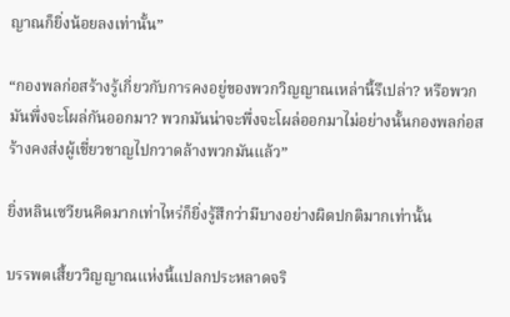ญาณก็ยิ่งน้อยลงเท่านั้น”

“กองพลก่อสร้างรู้เกี่ยวกับการคงอยู่ของพวกวิญญาณเหล่านี้รึเปล่า? หรือพวกมันพึ่งจะโผล่กันออกมา? พวกมันน่าจะพึ่งจะโผล่ออกมาไม่อย่างนั้นกองพลก่อสร้างคงส่งผู้เชี่ยวชาญไปกวาดล้างพวกมันแล้ว”

ยิ่งหลินเซวียนคิดมากเท่าไหร่ก็ยิ่งรู้สึกว่ามีบางอย่างผิดปกติมากเท่านั้น

บรรพตเสี้ยววิญญาณแห่งนี้แปลกประหลาดจริ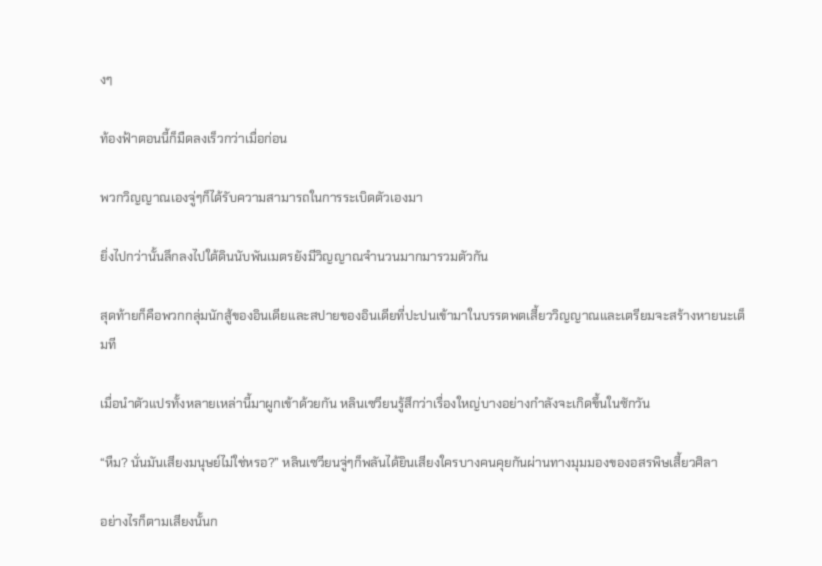งๆ

ท้องฟ้าตอนนี้ก็มืดลงเร็วกว่าเมื่อก่อน

พวกวิญญาณเองจู่ๆก็ได้รับความสามารถในการระเบิดตัวเองมา

ยิ่งไปกว่านั้นลึกลงไปใต้ดินนับพันเมตรยังมีวิญญาณจำนวนมากมารวมตัวกัน

สุดท้ายก็คือพวกกลุ่มนักสู้ของอินเดียและสปายของอินเดียที่ปะปนเข้ามาในบรรตพตเสี้ยววิญญาณและเตรียมจะสร้างหายนะเต็มที

เมื่อนำตัวแปรทั้งหลายเหล่านี้มาผูกเข้าด้วยกัน หลินเซวียนรู้สึกว่าเรื่องใหญ่บางอย่างกำลังจะเกิดขึ้นในซักวัน

“หืม? นั่นมันเสียงมนุษย์ไม่ใช่หรอ?” หลินเซวียนจู่ๆก็พลันได้ยินเสียงใครบางคนคุยกันผ่านทางมุมมองของอสรพิษเสี้ยวศิลา

อย่างไรก็ตามเสียงนั้นก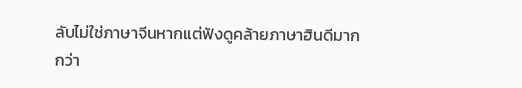ลับไม่ใช่ภาษาจีนหากแต่ฟังดูคล้ายภาษาฮินดีมากกว่า